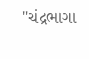"ચંદ્રભાગા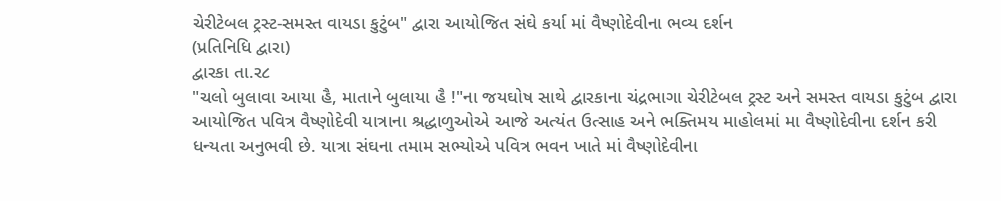ચેરીટેબલ ટ્રસ્ટ-સમસ્ત વાયડા કુટુંબ" દ્વારા આયોજિત સંઘે કર્યા માં વૈષ્ણોદેવીના ભવ્ય દર્શન
(પ્રતિનિધિ દ્વારા)
દ્વારકા તા.ર૮
"ચલો બુલાવા આયા હૈ, માતાને બુલાયા હૈ !"ના જયઘોષ સાથે દ્વારકાના ચંદ્રભાગા ચેરીટેબલ ટ્રસ્ટ અને સમસ્ત વાયડા કુટુંબ દ્વારા આયોજિત પવિત્ર વૈષ્ણોદેવી યાત્રાના શ્રદ્ધાળુઓએ આજે અત્યંત ઉત્સાહ અને ભક્તિમય માહોલમાં મા વૈષ્ણોદેવીના દર્શન કરી ધન્યતા અનુભવી છે. યાત્રા સંઘના તમામ સભ્યોએ પવિત્ર ભવન ખાતે માં વૈષ્ણોદેવીના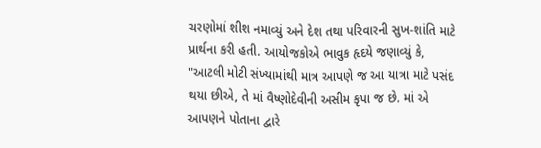ચરણોમાં શીશ નમાવ્યું અને દેશ તથા પરિવારની સુખ-શાંતિ માટે પ્રાર્થના કરી હતી. આયોજકોએ ભાવુક હૃદયે જણાવ્યું કે, "આટલી મોટી સંખ્યામાંથી માત્ર આપણે જ આ યાત્રા માટે પસંદ થયા છીએ, તે માં વૈષ્ણોદેવીની અસીમ કૃપા જ છે. માં એ આપણને પોતાના દ્વારે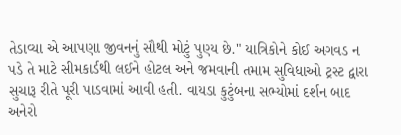તેડાવ્યા એ આપણા જીવનનું સૌથી મોટું પુણ્ય છે." યાત્રિકોને કોઈ અગવડ ન પડે તે માટે સીમકાર્ડથી લઈને હોટલ અને જમવાની તમામ સુવિધાઓ ટ્રસ્ટ દ્વારા સુચારૂ રીતે પૂરી પાડવામાં આવી હતી. વાયડા કુટુંબના સભ્યોમાં દર્શન બાદ અનેરો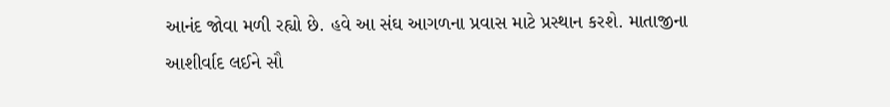આનંદ જોવા મળી રહ્યો છે. હવે આ સંઘ આગળના પ્રવાસ માટે પ્રસ્થાન કરશે. માતાજીના આશીર્વાદ લઈને સૌ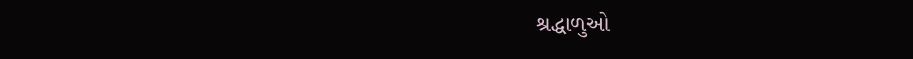શ્રદ્ધાળુઓ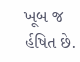ખૂબ જ ર્હષિત છે.